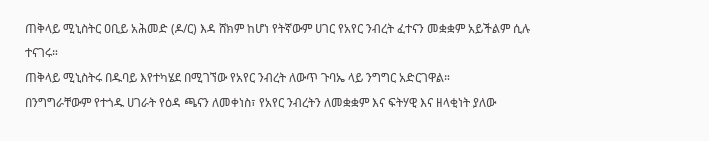ጠቅላይ ሚኒስትር ዐቢይ አሕመድ (ዶ/ር) እዳ ሸክም ከሆነ የትኛውም ሀገር የአየር ንብረት ፈተናን መቋቋም አይችልም ሲሉ ተናገሩ።
ጠቅላይ ሚኒስትሩ በዱባይ እየተካሄደ በሚገኘው የአየር ንብረት ለውጥ ጉባኤ ላይ ንግግር አድርገዋል።
በንግግራቸውም የተጎዱ ሀገራት የዕዳ ጫናን ለመቀነስ፣ የአየር ንብረትን ለመቋቋም እና ፍትሃዊ እና ዘላቂነት ያለው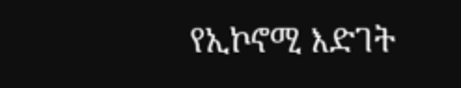የኢኮኖሚ እድገት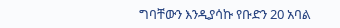ግባቸውን እንዲያሳኩ የቡድን 20 አባል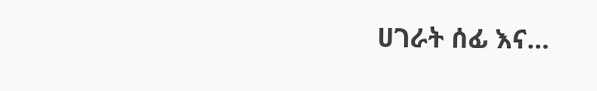ሀገራት ሰፊ እና…